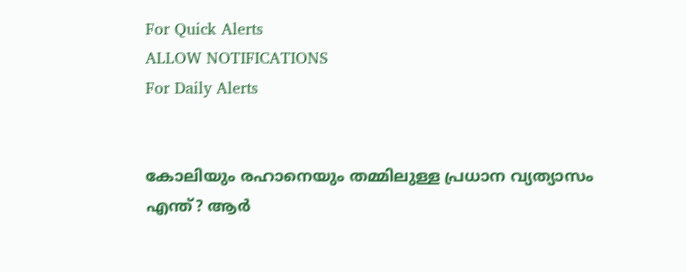For Quick Alerts
ALLOW NOTIFICATIONS
For Daily Alerts


കോലിയും രഹാനെയും തമ്മിലുള്ള പ്രധാന വ്യത്യാസം എന്ത്? ആര്‍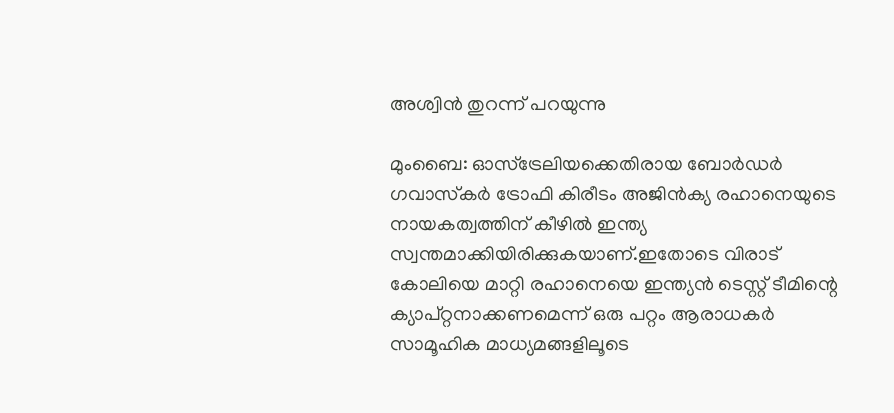അശ്വിന്‍ തുറന്ന് പറയുന്നു

മുംബൈ: ഓസ്‌ട്രേലിയക്കെതിരായ ബോര്‍ഡര്‍ ഗവാസ്‌കര്‍ ട്രോഫി കിരീടം അജിന്‍ക്യ രഹാനെയുടെ നായകത്വത്തിന് കീഴില്‍ ഇന്ത്യ സ്വന്തമാക്കിയിരിക്കുകയാണ്.ഇതോടെ വിരാട് കോലിയെ മാറ്റി രഹാനെയെ ഇന്ത്യന്‍ ടെസ്റ്റ് ടീമിന്റെ ക്യാപ്റ്റനാക്കണമെന്ന് ഒരു പറ്റം ആരാധകര്‍ സാമൂഹിക മാധ്യമങ്ങളിലൂടെ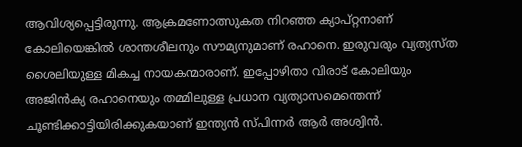ആവിശ്യപ്പെട്ടിരുന്നു. ആക്രമണോത്സുകത നിറഞ്ഞ ക്യാപ്റ്റനാണ് കോലിയെങ്കില്‍ ശാന്തശീലനും സൗമ്യനുമാണ് രഹാനെ. ഇരുവരും വ്യത്യസ്ത ശൈലിയുള്ള മികച്ച നായകന്മാരാണ്. ഇപ്പോഴിതാ വിരാട് കോലിയും അജിന്‍ക്യ രഹാനെയും തമ്മിലുള്ള പ്രധാന വ്യത്യാസമെന്തെന്ന് ചൂണ്ടിക്കാട്ടിയിരിക്കുകയാണ് ഇന്ത്യന്‍ സ്പിന്നര്‍ ആര്‍ അശ്വിന്‍.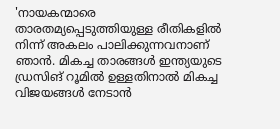'നായകന്മാരെ താരതമ്യപ്പെടുത്തിയുള്ള രീതികളില്‍ നിന്ന് അകലം പാലിക്കുന്നവനാണ് ഞാന്‍. മികച്ച താരങ്ങള്‍ ഇന്ത്യയുടെ ഡ്രസിങ് റൂമില്‍ ഉള്ളതിനാല്‍ മികച്ച വിജയങ്ങള്‍ നേടാന്‍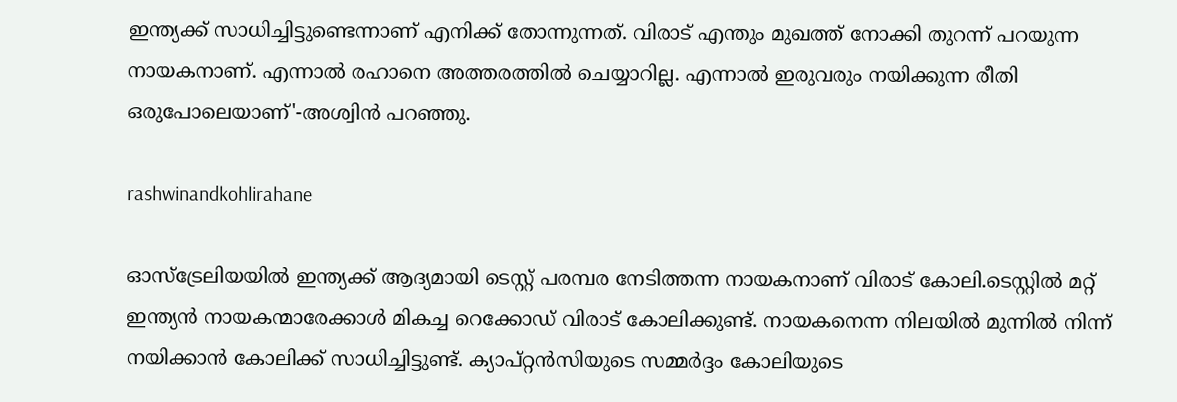ഇന്ത്യക്ക് സാധിച്ചിട്ടുണ്ടെന്നാണ് എനിക്ക് തോന്നുന്നത്. വിരാട് എന്തും മുഖത്ത് നോക്കി തുറന്ന് പറയുന്ന നായകനാണ്. എന്നാല്‍ രഹാനെ അത്തരത്തില്‍ ചെയ്യാറില്ല. എന്നാല്‍ ഇരുവരും നയിക്കുന്ന രീതി ഒരുപോലെയാണ്'-അശ്വിന്‍ പറഞ്ഞു.

rashwinandkohlirahane

ഓസ്‌ട്രേലിയയില്‍ ഇന്ത്യക്ക് ആദ്യമായി ടെസ്റ്റ് പരമ്പര നേടിത്തന്ന നായകനാണ് വിരാട് കോലി.ടെസ്റ്റില്‍ മറ്റ് ഇന്ത്യന്‍ നായകന്മാരേക്കാള്‍ മികച്ച റെക്കോഡ് വിരാട് കോലിക്കുണ്ട്. നായകനെന്ന നിലയില്‍ മുന്നില്‍ നിന്ന് നയിക്കാന്‍ കോലിക്ക് സാധിച്ചിട്ടുണ്ട്. ക്യാപ്റ്റന്‍സിയുടെ സമ്മര്‍ദ്ദം കോലിയുടെ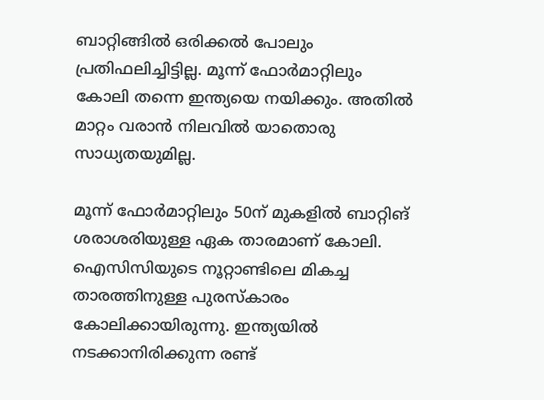ബാറ്റിങ്ങില്‍ ഒരിക്കല്‍ പോലും പ്രതിഫലിച്ചിട്ടില്ല. മൂന്ന് ഫോര്‍മാറ്റിലും കോലി തന്നെ ഇന്ത്യയെ നയിക്കും. അതില്‍ മാറ്റം വരാന്‍ നിലവില്‍ യാതൊരു സാധ്യതയുമില്ല.

മൂന്ന് ഫോര്‍മാറ്റിലും 50ന് മുകളില്‍ ബാറ്റിങ് ശരാശരിയുള്ള ഏക താരമാണ് കോലി. ഐസിസിയുടെ നൂറ്റാണ്ടിലെ മികച്ച താരത്തിനുള്ള പുരസ്‌കാരം കോലിക്കായിരുന്നു. ഇന്ത്യയില്‍ നടക്കാനിരിക്കുന്ന രണ്ട്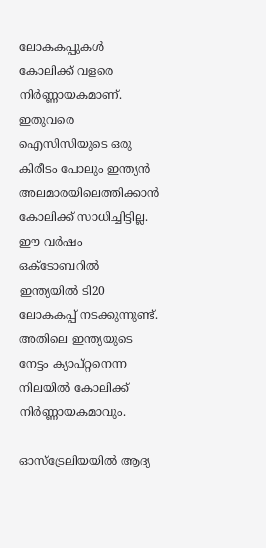ലോകകപ്പുകള്‍ കോലിക്ക് വളരെ നിര്‍ണ്ണായകമാണ്. ഇതുവരെ ഐസിസിയുടെ ഒരു കിരീടം പോലും ഇന്ത്യന്‍ അലമാരയിലെത്തിക്കാന്‍ കോലിക്ക് സാധിച്ചിട്ടില്ല. ഈ വര്‍ഷം ഒക്ടോബറില്‍ ഇന്ത്യയില്‍ ടി20 ലോകകപ്പ് നടക്കുന്നുണ്ട്. അതിലെ ഇന്ത്യയുടെ നേട്ടം ക്യാപ്റ്റനെന്ന നിലയില്‍ കോലിക്ക് നിര്‍ണ്ണായകമാവും.

ഓസ്‌ട്രേലിയയില്‍ ആദ്യ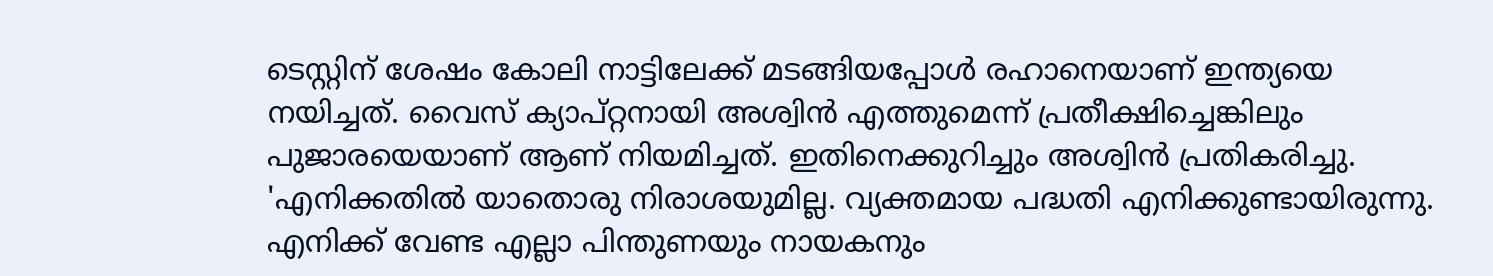ടെസ്റ്റിന് ശേഷം കോലി നാട്ടിലേക്ക് മടങ്ങിയപ്പോള്‍ രഹാനെയാണ് ഇന്ത്യയെ നയിച്ചത്. വൈസ് ക്യാപ്റ്റനായി അശ്വിന്‍ എത്തുമെന്ന് പ്രതീക്ഷിച്ചെങ്കിലും പുജാരയെയാണ് ആണ് നിയമിച്ചത്. ഇതിനെക്കുറിച്ചും അശ്വിന്‍ പ്രതികരിച്ചു. 'എനിക്കതില്‍ യാതൊരു നിരാശയുമില്ല. വ്യക്തമായ പദ്ധതി എനിക്കുണ്ടായിരുന്നു. എനിക്ക് വേണ്ട എല്ലാ പിന്തുണയും നായകനും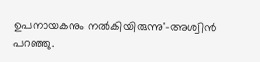ഉപനായകനും നല്‍കിയിരുന്നു'-അശ്വിന്‍ പറഞ്ഞു.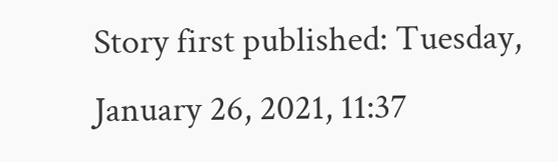Story first published: Tuesday, January 26, 2021, 11:37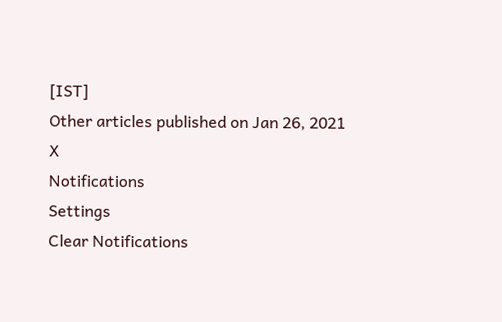[IST]
Other articles published on Jan 26, 2021
X
Notifications
Settings
Clear Notifications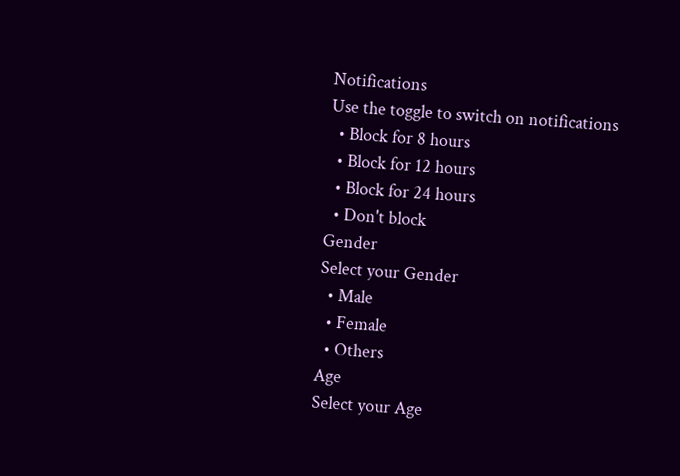Notifications
Use the toggle to switch on notifications
  • Block for 8 hours
  • Block for 12 hours
  • Block for 24 hours
  • Don't block
Gender
Select your Gender
  • Male
  • Female
  • Others
Age
Select your Age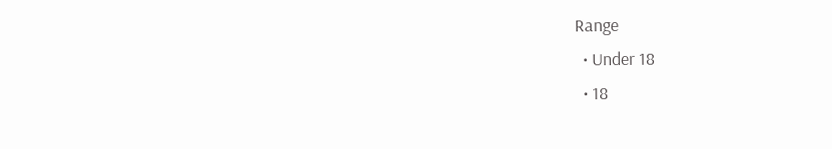Range
  • Under 18
  • 18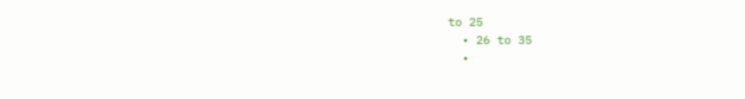to 25
  • 26 to 35
  •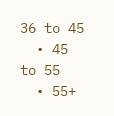36 to 45
  • 45 to 55
  • 55+